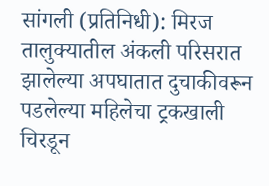सांगली (प्रतिनिधी): मिरज तालुक्यातील अंकली परिसरात झालेल्या अपघातात दुचाकीवरून पडलेल्या महिलेचा ट्रकखाली चिरडून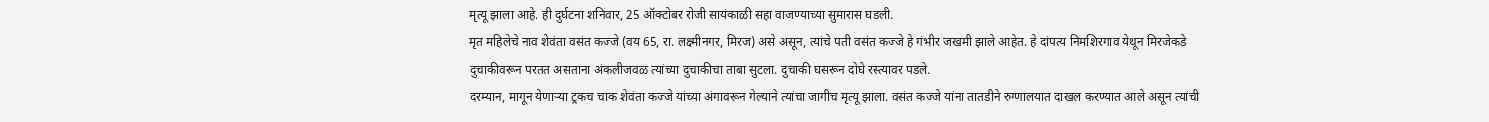मृत्यू झाला आहे. ही दुर्घटना शनिवार, 25 ऑक्टोबर रोजी सायंकाळी सहा वाजण्याच्या सुमारास घडली.
मृत महिलेचे नाव शेवंता वसंत कज्जे (वय 65, रा. लक्ष्मीनगर, मिरज) असे असून, त्यांचे पती वसंत कज्जे हे गंभीर जखमी झाले आहेत. हे दांपत्य निमशिरगाव येथून मिरजेकडे दुचाकीवरून परतत असताना अंकलीजवळ त्यांच्या दुचाकीचा ताबा सुटला. दुचाकी घसरून दोघे रस्त्यावर पडले.
दरम्यान, मागून येणाऱ्या ट्रकच चाक शेवंता कज्जे यांच्या अंगावरून गेल्याने त्यांचा जागीच मृत्यू झाला. वसंत कज्जे यांना तातडीने रुग्णालयात दाखल करण्यात आले असून त्यांची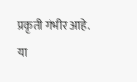प्रकृती गंभीर आहे.
या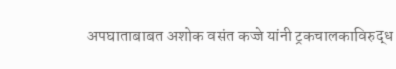अपघाताबाबत अशोक वसंत कज्जे यांनी ट्रकचालकाविरुद्ध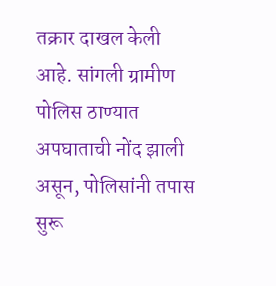तक्रार दाखल केली आहे. सांगली ग्रामीण पोलिस ठाण्यात अपघाताची नोंद झाली असून, पोलिसांनी तपास सुरू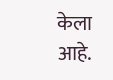केला आहे.